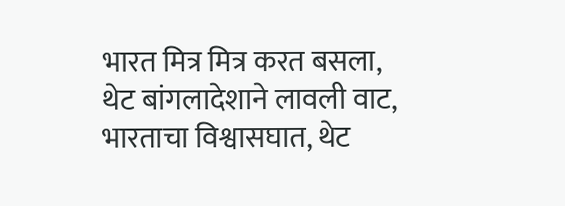भारत मित्र मित्र करत बसला, थेट बांगलादेशाने लावली वाट, भारताचा विश्वासघात, थेट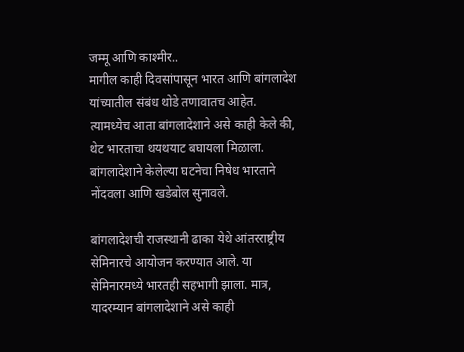जम्मू आणि काश्मीर..
मागील काही दिवसांपासून भारत आणि बांगलादेश यांच्यातील संबंध थोडे तणावातच आहेत. त्यामध्येच आता बांगलादेशाने असे काही केले की, थेट भारताचा थयथयाट बघायला मिळाला. बांगलादेशाने केलेल्या घटनेचा निषेध भारताने नोंदवला आणि खडेबोल सुनावले.

बांगलादेशची राजस्थानी ढाका येथे आंतरराष्ट्रीय सेमिनारचे आयोजन करण्यात आले. या सेमिनारमध्ये भारतही सहभागी झाला. मात्र, यादरम्यान बांगलादेशाने असे काही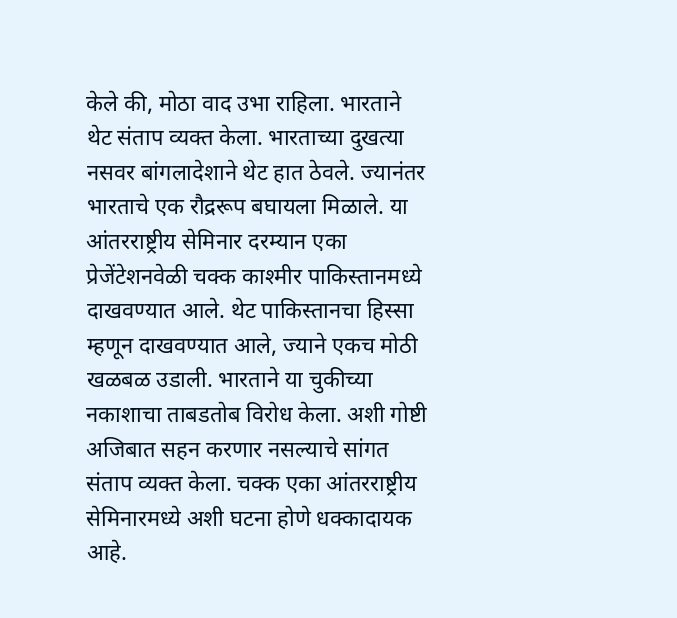केले की, मोठा वाद उभा राहिला. भारताने थेट संताप व्यक्त केला. भारताच्या दुखत्या नसवर बांगलादेशाने थेट हात ठेवले. ज्यानंतर भारताचे एक रौद्ररूप बघायला मिळाले. या आंतरराष्ट्रीय सेमिनार दरम्यान एका प्रेजेंटेशनवेळी चक्क काश्मीर पाकिस्तानमध्ये दाखवण्यात आले. थेट पाकिस्तानचा हिस्सा म्हणून दाखवण्यात आले, ज्याने एकच मोठी खळबळ उडाली. भारताने या चुकीच्या नकाशाचा ताबडतोब विरोध केला. अशी गोष्टी अजिबात सहन करणार नसल्याचे सांगत संताप व्यक्त केला. चक्क एका आंतरराष्ट्रीय सेमिनारमध्ये अशी घटना होणे धक्कादायक आहे.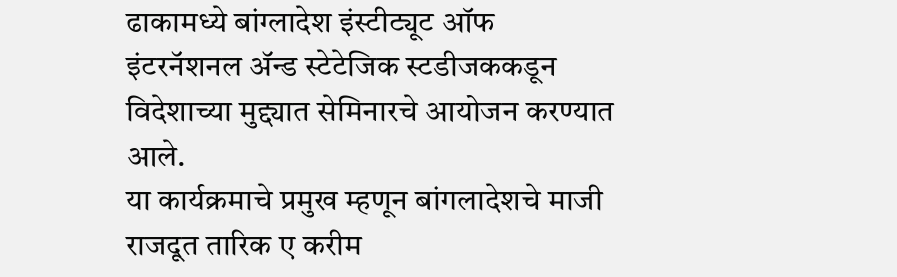ढाकामध्ये बांग्लादेश इंस्टीट्यूट ऑफ इंटरनॅशनल ॲन्ड स्टेटेजिक स्टडीजककडून विदेशाच्या मुद्द्यात सेमिनारचे आयोजन करण्यात आले.
या कार्यक्रमाचे प्रमुख म्हणून बांगलादेशचे माजी राजदूत तारिक ए करीम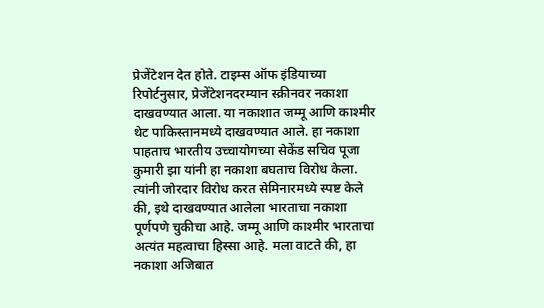प्रेजेंटेशन देत होते. टाइम्स ऑफ इंडियाच्या रिपोर्टनुसार, प्रेजेंटेशनदरम्यान स्क्रीनवर नकाशा दाखवण्यात आला. या नकाशात जम्मू आणि काश्मीर थेट पाकिस्तानमध्ये दाखवण्यात आले. हा नकाशा पाहताच भारतीय उच्चायोगच्या सेकेंड सचिव पूजा कुमारी झा यांनी हा नकाशा बघताच विरोध केला.
त्यांनी जोरदार विरोध करत सेमिनारमध्ये स्पष्ट केले की, इथे दाखवण्यात आलेला भारताचा नकाशा पूर्णपणे चुकीचा आहे. जम्मू आणि काश्मीर भारताचा अत्यंत महत्वाचा हिस्सा आहे. मला वाटते की, हा नकाशा अजिबात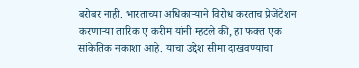बरोबर नाही. भारताच्या अधिकाऱ्याने विरोध करताच प्रेजेंटेशन करणाऱ्या तारिक ए करीम यांनी म्हटले की, हा फक्त एक सांकेतिक नकाशा आहे. याचा उद्देश सीमा दाखवण्याचा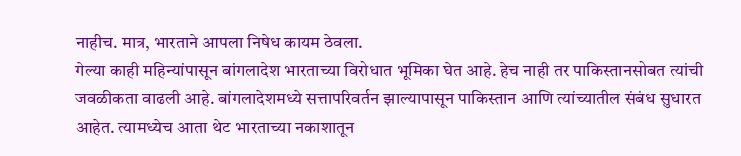नाहीच. मात्र, भारताने आपला निषेध कायम ठेवला.
गेल्या काही महिन्यांपासून बांगलादेश भारताच्या विरोधात भूमिका घेत आहे. हेच नाही तर पाकिस्तानसोबत त्यांची जवळीकता वाढली आहे. बांगलादेशमध्ये सत्तापरिवर्तन झाल्यापासून पाकिस्तान आणि त्यांच्यातील संबंध सुधारत आहेत. त्यामध्येच आता थेट भारताच्या नकाशातून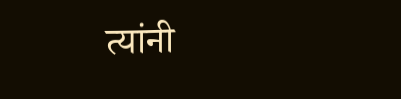त्यांनी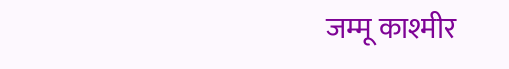जम्मू काश्मीर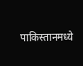पाकिस्तानमध्ये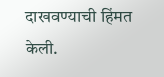दाखवण्याची हिंमत केली.